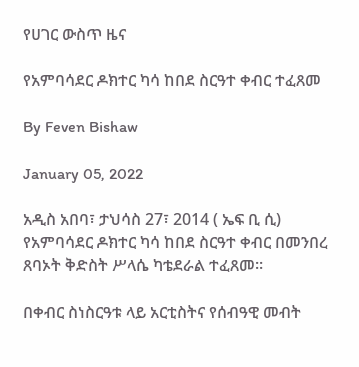የሀገር ውስጥ ዜና

የአምባሳደር ዶክተር ካሳ ከበደ ስርዓተ ቀብር ተፈጸመ

By Feven Bishaw

January 05, 2022

አዲስ አበባ፣ ታህሳስ 27፣ 2014 ( ኤፍ ቢ ሲ) የአምባሳደር ዶክተር ካሳ ከበደ ስርዓተ ቀብር በመንበረ ጸባኦት ቅድስት ሥላሴ ካቴደራል ተፈጸመ።

በቀብር ስነስርዓቱ ላይ አርቲስትና የሰብዓዊ መብት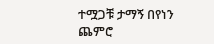ተሟጋቹ ታማኝ በየነን ጨምሮ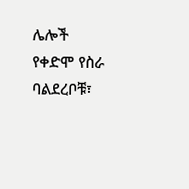ሌሎች የቀድሞ የስራ ባልደረቦቹ፣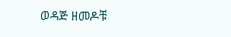ወዳጅ ዘመዶቹ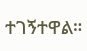ተገኝተዋል።